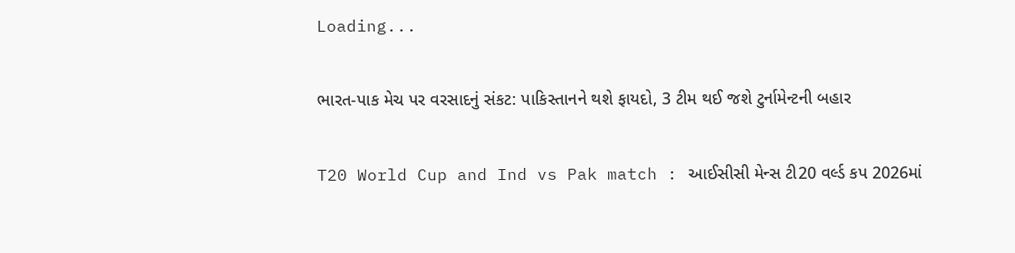Loading...

ભારત-પાક મેચ પર વરસાદનું સંકટ: પાકિસ્તાનને થશે ફાયદો, 3 ટીમ થઈ જશે ટુર્નામેન્ટની બહાર

T20 World Cup and Ind vs Pak match : આઈસીસી મેન્સ ટી20 વર્લ્ડ કપ 2026માં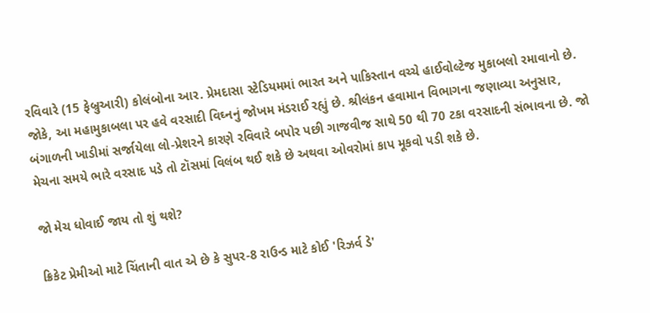રવિવારે (15 ફેબ્રુઆરી) કોલંબોના આર. પ્રેમદાસા સ્ટેડિયમમાં ભારત અને પાકિસ્તાન વચ્ચે હાઈવોલ્ટેજ મુકાબલો રમાવાનો છે. જોકે, આ મહામુકાબલા પર હવે વરસાદી વિઘ્નનું જોખમ મંડરાઈ રહ્યું છે. શ્રીલંકન હવામાન વિભાગના જણાવ્યા અનુસાર, બંગાળની ખાડીમાં સર્જાયેલા લો-પ્રેશરને કારણે રવિવારે બપોર પછી ગાજવીજ સાથે 50 થી 70 ટકા વરસાદની સંભાવના છે. જો મેચના સમયે ભારે વરસાદ પડે તો ટૉસમાં વિલંબ થઈ શકે છે અથવા ઓવરોમાં કાપ મૂકવો પડી શકે છે.

જો મેચ ધોવાઈ જાય તો શું થશે?

ક્રિકેટ પ્રેમીઓ માટે ચિંતાની વાત એ છે કે સુપર-8 રાઉન્ડ માટે કોઈ 'રિઝર્વ ડે'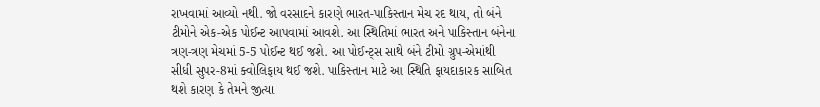રાખવામાં આવ્યો નથી. જો વરસાદને કારણે ભારત-પાકિસ્તાન મેચ રદ થાય, તો બંને ટીમોને એક-એક પોઈન્ટ આપવામાં આવશે. આ સ્થિતિમાં ભારત અને પાકિસ્તાન બંનેના ત્રણ-ત્રણ મેચમાં 5-5 પોઈન્ટ થઈ જશે. આ પોઈન્ટ્સ સાથે બંને ટીમો ગ્રુપ-એમાંથી સીધી સુપર-8માં ક્વોલિફાય થઈ જશે. પાકિસ્તાન માટે આ સ્થિતિ ફાયદાકારક સાબિત થશે કારણ કે તેમને જીત્યા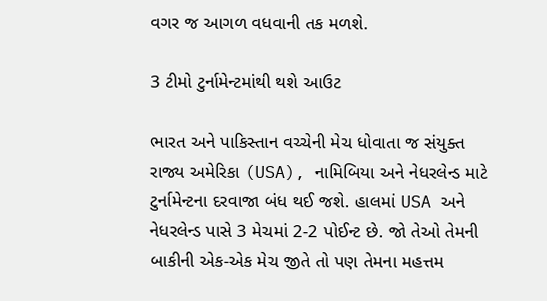વગર જ આગળ વધવાની તક મળશે.

3 ટીમો ટુર્નામેન્ટમાંથી થશે આઉટ

ભારત અને પાકિસ્તાન વચ્ચેની મેચ ધોવાતા જ સંયુક્ત રાજ્ય અમેરિકા (USA), નામિબિયા અને નેધરલેન્ડ માટે ટુર્નામેન્ટના દરવાજા બંધ થઈ જશે. હાલમાં USA અને નેધરલેન્ડ પાસે 3 મેચમાં 2-2 પોઈન્ટ છે. જો તેઓ તેમની બાકીની એક-એક મેચ જીતે તો પણ તેમના મહત્તમ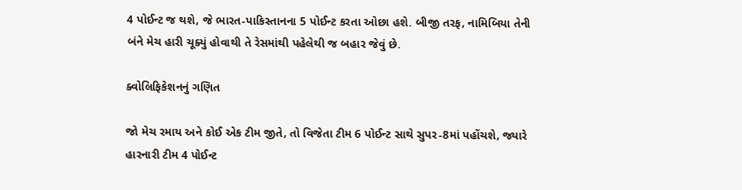4 પોઈન્ટ જ થશે, જે ભારત-પાકિસ્તાનના 5 પોઈન્ટ કરતા ઓછા હશે. બીજી તરફ, નામિબિયા તેની બંને મેચ હારી ચૂક્યું હોવાથી તે રેસમાંથી પહેલેથી જ બહાર જેવું છે.

ક્વોલિફિકેશનનું ગણિત

જો મેચ રમાય અને કોઈ એક ટીમ જીતે, તો વિજેતા ટીમ 6 પોઈન્ટ સાથે સુપર-8માં પહોંચશે, જ્યારે હારનારી ટીમ 4 પોઈન્ટ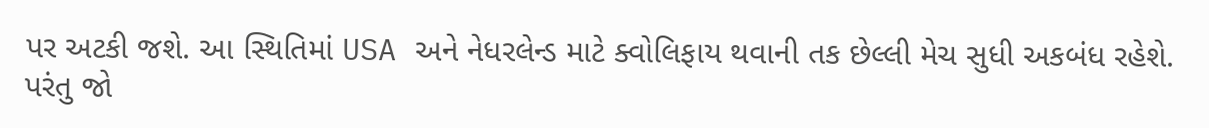પર અટકી જશે. આ સ્થિતિમાં USA અને નેધરલેન્ડ માટે ક્વોલિફાય થવાની તક છેલ્લી મેચ સુધી અકબંધ રહેશે. પરંતુ જો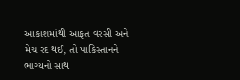આકાશમાંથી આફત વરસી અને મેચ રદ થઈ, તો પાકિસ્તાનને ભાગ્યનો સાથ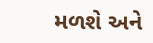મળશે અને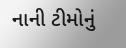નાની ટીમોનું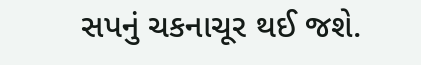સપનું ચકનાચૂર થઈ જશે.